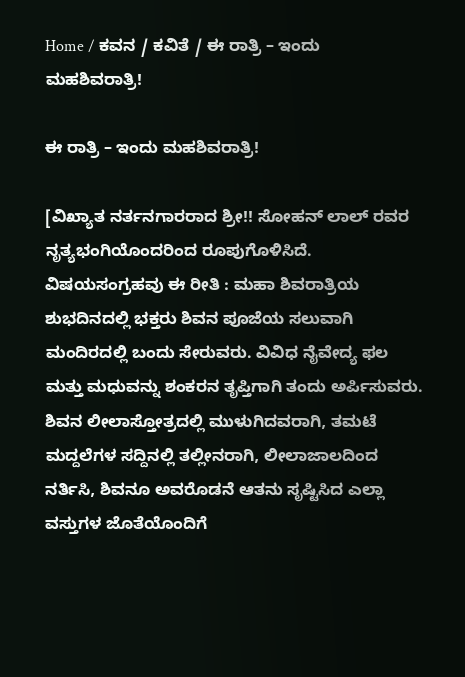Home / ಕವನ / ಕವಿತೆ / ಈ ರಾತ್ರಿ – ಇಂದು ಮಹಶಿವರಾತ್ರಿ!

ಈ ರಾತ್ರಿ – ಇಂದು ಮಹಶಿವರಾತ್ರಿ!

[ವಿಖ್ಯಾತ ನರ್ತನಗಾರರಾದ ಶ್ರೀ!! ಸೋಹನ್ ಲಾಲ್ ರವರ ನೃತ್ಯಭಂಗಿಯೊಂದರಿಂದ ರೂಪುಗೊಳಿಸಿದೆ. ವಿಷಯಸಂಗ್ರಹವು ಈ ರೀತಿ : ಮಹಾ ಶಿವರಾತ್ರಿಯ ಶುಭದಿನದಲ್ಲಿ ಭಕ್ತರು ಶಿವನ ಪೂಜೆಯ ಸಲುವಾಗಿ ಮಂದಿರದಲ್ಲಿ ಬಂದು ಸೇರುವರು. ವಿವಿಧ ನೈವೇದ್ಯ ಫಲ ಮತ್ತು ಮಧುವನ್ನು ಶಂಕರನ ತೃಪ್ತಿಗಾಗಿ ತಂದು ಅರ್ಪಿಸುವರು. ಶಿವನ ಲೀಲಾಸ್ತೋತ್ರದಲ್ಲಿ ಮುಳುಗಿದವರಾಗಿ, ತಮಟೆ ಮದ್ದಲೆಗಳ ಸದ್ದಿನಲ್ಲಿ ತಲ್ಲೀನರಾಗಿ, ಲೀಲಾಜಾಲದಿಂದ ನರ್ತಿಸಿ, ಶಿವನೂ ಅವರೊಡನೆ ಆತನು ಸೃಷ್ಟಿಸಿದ ಎಲ್ಲಾ ವಸ್ತುಗಳ ಜೊತೆಯೊಂದಿಗೆ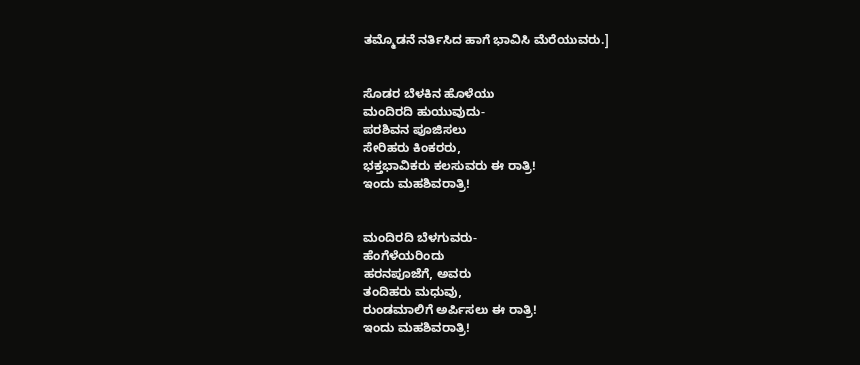ತಮ್ಮೊಡನೆ ನರ್ತಿಸಿದ ಹಾಗೆ ಭಾವಿಸಿ ಮೆರೆಯುವರು.]


ಸೊಡರ ಬೆಳಕಿನ ಹೊಳೆಯು
ಮಂದಿರದಿ ಹುಯುವುದು-
ಪರಶಿವನ ಪೂಜಿಸಲು
ಸೇರಿಹರು ಕಿಂಕರರು,
ಭಕ್ತಭಾವಿಕರು ಕಲಸುವರು ಈ ರಾತ್ರಿ!
ಇಂದು ಮಹಶಿವರಾತ್ರಿ!


ಮಂದಿರದಿ ಬೆಳಗುವರು-
ಹೆಂಗೆಳೆಯರಿಂದು
ಹರನಪೂಜೆಗೆ, ಅವರು
ತಂದಿಹರು ಮಧುವು,
ರುಂಡಮಾಲಿಗೆ ಅರ್ಪಿಸಲು ಈ ರಾತ್ರಿ!
ಇಂದು ಮಹಶಿವರಾತ್ರಿ!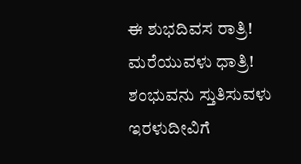ಈ ಶುಭದಿವಸ ರಾತ್ರಿ!
ಮರೆಯುವಳು ಧಾತ್ರಿ!
ಶಂಭುವನು ಸ್ತುತಿಸುವಳು
ಇರಳುದೀವಿಗೆ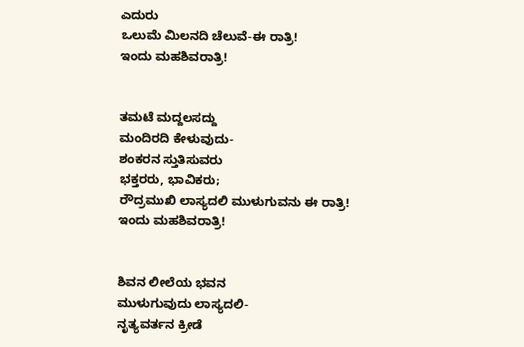ಎದುರು
ಒಲುಮೆ ಮಿಲನದಿ ಚೆಲುವೆ-ಈ ರಾತ್ರಿ!
ಇಂದು ಮಹಶಿವರಾತ್ರಿ!


ತಮಟೆ ಮದ್ದಲಸದ್ದು
ಮಂದಿರದಿ ಕೇಳುವುದು-
ಶಂಕರನ ಸ್ತುತಿಸುವರು
ಭಕ್ತರರು, ಭಾವಿಕರು;
ರೌದ್ರಮುಖಿ ಲಾಸ್ಯದಲಿ ಮುಳುಗುವನು ಈ ರಾತ್ರಿ!
ಇಂದು ಮಹಶಿವರಾತ್ರಿ!


ಶಿವನ ಲೀಲೆಯ ಭವನ
ಮುಳುಗುವುದು ಲಾಸ್ಯದಲಿ-
ನೃತ್ಯವರ್ತನ ಕ್ರೀಡೆ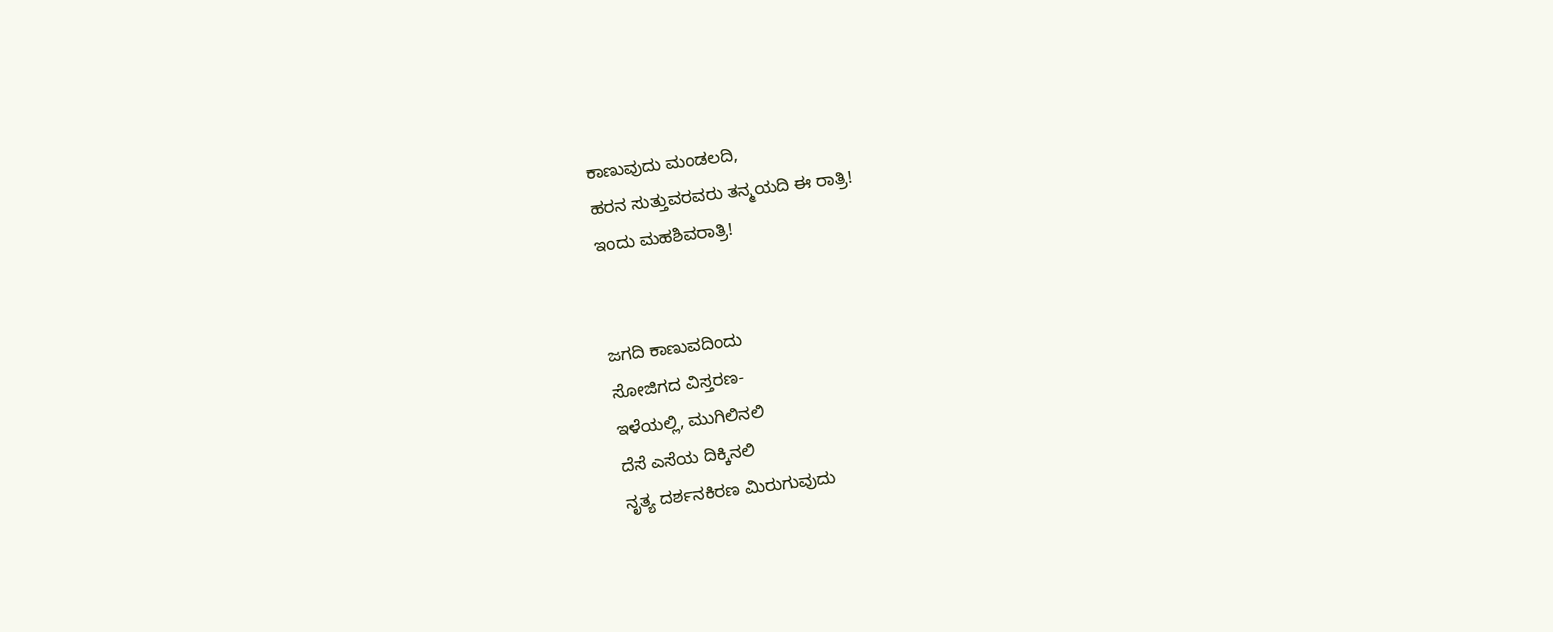ಕಾಣುವುದು ಮಂಡಲದಿ,
ಹರನ ಸುತ್ತುವರವರು ತನ್ಮಯದಿ ಈ ರಾತ್ರಿ!
ಇಂದು ಮಹಶಿವರಾತ್ರಿ!


ಜಗದಿ ಕಾಣುವದಿಂದು
ಸೋಜಿಗದ ವಿಸ್ತರಣ-
ಇಳೆಯಲ್ಲಿ, ಮುಗಿಲಿನಲಿ
ದೆಸೆ ಎಸೆಯ ದಿಕ್ಕಿನಲಿ
ನೃತ್ಯ ದರ್ಶನಕಿರಣ ಮಿರುಗುವುದು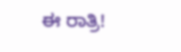ಈ ರಾತ್ರಿ!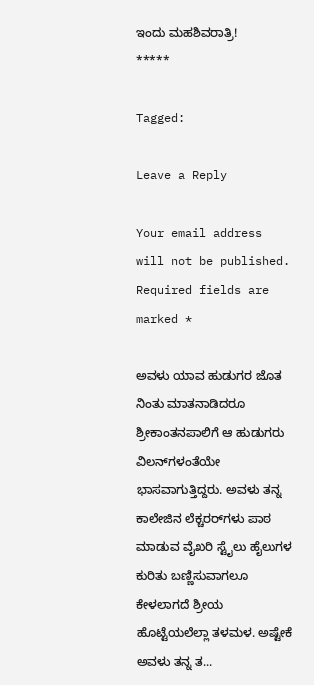ಇಂದು ಮಹಶಿವರಾತ್ರಿ!
*****

Tagged:

Leave a Reply

Your email address will not be published. Required fields are marked *

ಅವಳು ಯಾವ ಹುಡುಗರ ಜೊತ ನಿಂತು ಮಾತನಾಡಿದರೂ ಶ್ರೀಕಾಂತನಪಾಲಿಗೆ ಆ ಹುಡುಗರು ವಿಲನ್‌ಗಳಂತೆಯೇ ಭಾಸವಾಗುತ್ತಿದ್ದರು. ಅವಳು ತನ್ನ ಕಾಲೇಜಿನ ಲೆಕ್ಚರರ್‌ಗಳು ಪಾಠ ಮಾಡುವ ವೈಖರಿ ಸ್ಟೈಲು ಹೈಲುಗಳ ಕುರಿತು ಬಣ್ಣಿಸುವಾಗಲೂ ಕೇಳಲಾಗದೆ ಶ್ರೀಯ ಹೊಟ್ಟೆಯಲೆಲ್ಲಾ ತಳಮಳ. ಅಷ್ಟೇಕೆ ಅವಳು ತನ್ನ ತ...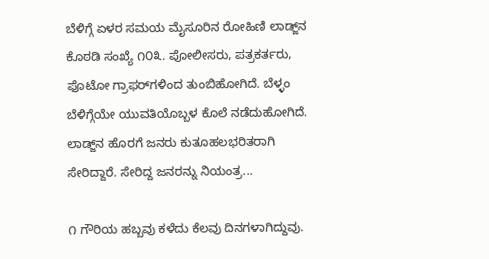ಬೆಳಿಗ್ಗೆ ಏಳರ ಸಮಯ ಮೈಸೂರಿನ ರೋಹಿಣಿ ಲಾಡ್ಜ್‌ನ ಕೊಠಡಿ ಸಂಖ್ಯೆ ೧೦೩. ಪೋಲೀಸರು, ಪತ್ರಕರ್ತರು, ಫೊಟೋ ಗ್ರಾಫರ್‌ಗಳಿಂದ ತುಂಬಿಹೋಗಿದೆ. ಬೆಳ್ಳಂ ಬೆಳಿಗ್ಗೆಯೇ ಯುವತಿಯೊಬ್ಬಳ ಕೊಲೆ ನಡೆದುಹೋಗಿದೆ. ಲಾಡ್ಜ್‌ನ ಹೊರಗೆ ಜನರು ಕುತೂಹಲಭರಿತರಾಗಿ ಸೇರಿದ್ದಾರೆ. ಸೇರಿದ್ದ ಜನರನ್ನು ನಿಯಂತ್ರ...

೧ ಗೌರಿಯ ಹಬ್ಬವು ಕಳೆದು ಕೆಲವು ದಿನಗಳಾಗಿದ್ದುವು.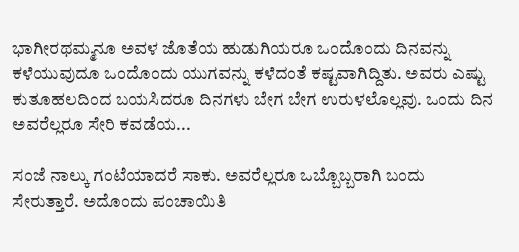ಭಾಗೀರಥಮ್ಮನೂ ಅವಳ ಜೊತೆಯ ಹುಡುಗಿಯರೂ ಒಂದೊಂದು ದಿನವನ್ನು ಕಳೆಯುವುದೂ ಒಂದೊಂದು ಯುಗವನ್ನು ಕಳೆದಂತೆ ಕಷ್ಟವಾಗಿದ್ದಿತು. ಅವರು ಎಷ್ಟು ಕುತೂಹಲದಿಂದ ಬಯಸಿದರೂ ದಿನಗಳು ಬೇಗ ಬೇಗ ಉರುಳಲೊಲ್ಲವು. ಒಂದು ದಿನ ಅವರೆಲ್ಲರೂ ಸೇರಿ ಕವಡೆಯ...

ಸಂಜೆ ನಾಲ್ಕು ಗಂಟೆಯಾದರೆ ಸಾಕು. ಅವರೆಲ್ಲರೂ ಒಬ್ಬೊಬ್ಬರಾಗಿ ಬಂದು ಸೇರುತ್ತಾರೆ. ಅದೊಂದು ಪಂಚಾಯಿತಿ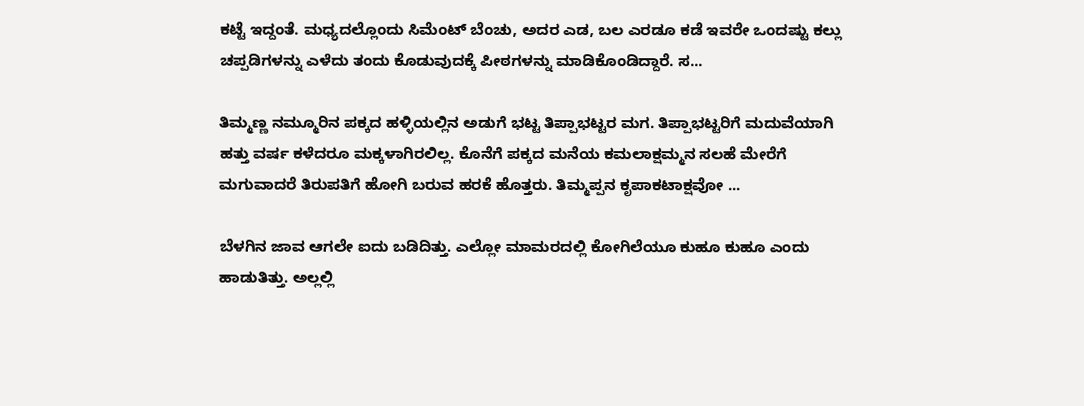ಕಟ್ಟೆ ಇದ್ದಂತೆ. ಮಧ್ಯದಲ್ಲೊಂದು ಸಿಮೆಂಟ್ ಬೆಂಚು, ಅದರ ಎಡ, ಬಲ ಎರಡೂ ಕಡೆ ಇವರೇ ಒಂದಷ್ಟು ಕಲ್ಲು ಚಪ್ಪಡಿಗಳನ್ನು ಎಳೆದು ತಂದು ಕೊಡುವುದಕ್ಕೆ ಪೀಠಗಳನ್ನು ಮಾಡಿಕೊಂಡಿದ್ದಾರೆ. ಸ...

ತಿಮ್ಮಣ್ಣ ನಮ್ಮೂರಿನ ಪಕ್ಕದ ಹಳ್ಳಿಯಲ್ಲಿನ ಅಡುಗೆ ಭಟ್ಟ ತಿಪ್ಪಾಭಟ್ಟರ ಮಗ. ತಿಪ್ಪಾಭಟ್ಟರಿಗೆ ಮದುವೆಯಾಗಿ ಹತ್ತು ವರ್ಷ ಕಳೆದರೂ ಮಕ್ಕಳಾಗಿರಲಿಲ್ಲ. ಕೊನೆಗೆ ಪಕ್ಕದ ಮನೆಯ ಕಮಲಾಕ್ಷಮ್ಮನ ಸಲಹೆ ಮೇರೆಗೆ ಮಗುವಾದರೆ ತಿರುಪತಿಗೆ ಹೋಗಿ ಬರುವ ಹರಕೆ ಹೊತ್ತರು. ತಿಮ್ಮಪ್ಪನ ಕೃಪಾಕಟಾಕ್ಷವೋ ...

ಬೆಳಗಿನ ಜಾವ ಆಗಲೇ ಐದು ಬಡಿದಿತ್ತು. ಎಲ್ಲೋ ಮಾಮರದಲ್ಲಿ ಕೋಗಿಲೆಯೂ ಕುಹೂ ಕುಹೂ ಎಂದು ಹಾಡುತಿತ್ತು. ಅಲ್ಲಲ್ಲಿ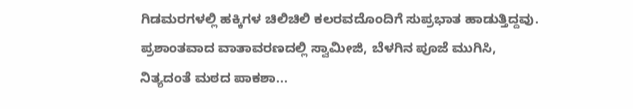ಗಿಡಮರಗಳಲ್ಲಿ ಹಕ್ಕಿಗಳ ಚಿಲಿಚಿಲಿ ಕಲರವದೊಂದಿಗೆ ಸುಪ್ರಭಾತ ಹಾಡುತ್ತಿದ್ದವು. ಪ್ರಶಾಂತವಾದ ವಾತಾವರಣದಲ್ಲಿ ಸ್ವಾಮೀಜಿ, ಬೆಳಗಿನ ಪೂಜೆ ಮುಗಿಸಿ, ನಿತ್ಯದಂತೆ ಮಠದ ಪಾಕಶಾ...